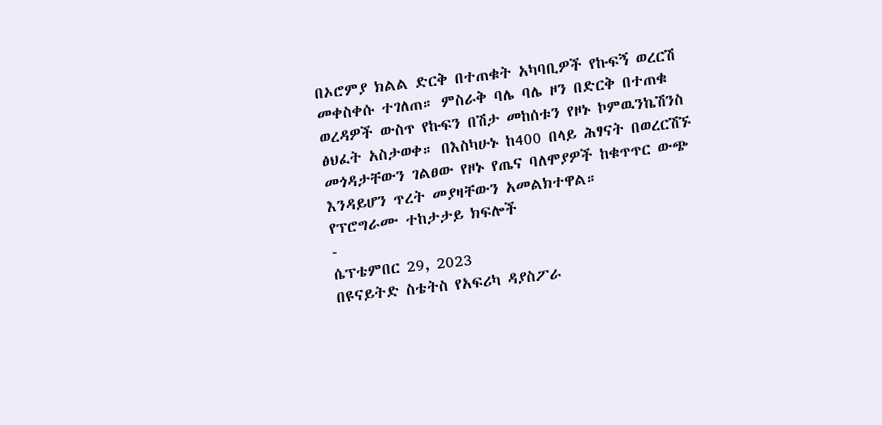በኦሮምያ ክልል ድርቅ በተጠቁት አካባቢዎች የኩፍኝ ወረርሽ መቀስቀሱ ተገለጠ። ምስራቅ ባሌ ባሌ ዞን በድርቅ በተጠቁ ወረዳዎች ውስጥ የኩፍን በሽታ መከሰቱን የዞኑ ኮምዉንኬሽንስ ፅህፈት አስታወቀ። በእስካሁኑ ከ400 በላይ ሕፃናት በወረርሽኙ መጎዳታቸውን ገልፀው የዞኑ የጤና ባለሞያዎች ከቁጥጥር ውጭ እንዳይሆን ጥረት መያዛቸውን አመልክተዋል።
የፕሮግራሙ ተከታታይ ክፍሎች
-
ሴፕቴምበር 29, 2023
በዩናይትድ ስቴትስ የአፍሪካ ዳያስፖራ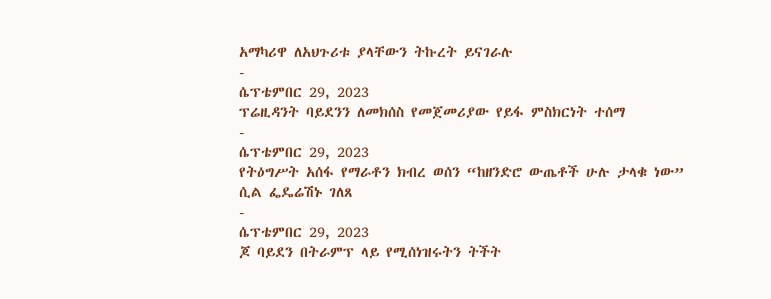አማካሪዋ ለአህጉሪቱ ያላቸውን ትኩረት ይናገራሉ
-
ሴፕቴምበር 29, 2023
ፕሬዚዳንት ባይደንን ለመክሰስ የመጀመሪያው የይፋ ምስክርነት ተሰማ
-
ሴፕቴምበር 29, 2023
የትዕግሥት አሰፋ የማራቶን ክብረ ወሰን “ከዘንድሮ ውጤቶች ሁሉ ታላቁ ነው” ሲል ፌዴሬሽኑ ገለጸ
-
ሴፕቴምበር 29, 2023
ጆ ባይደን በትራምፕ ላይ የሚሰነዝሩትን ትችት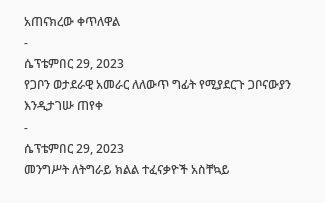አጠናክረው ቀጥለዋል
-
ሴፕቴምበር 29, 2023
የጋቦን ወታደራዊ አመራር ለለውጥ ግፊት የሚያደርጉ ጋቦናውያን እንዲታገሡ ጠየቀ
-
ሴፕቴምበር 29, 2023
መንግሥት ለትግራይ ክልል ተፈናቃዮች አስቸኳይ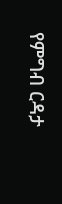የምግብ ርዳታ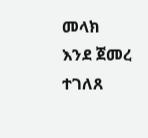መላክ እንደ ጀመረ ተገለጸ